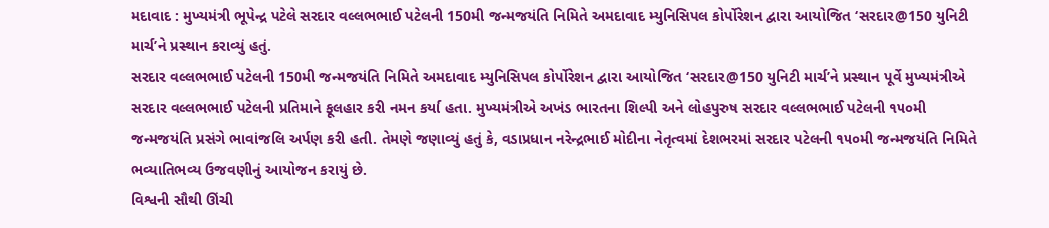મદાવાદ : મુખ્યમંત્રી ભૂપેન્દ્ર પટેલે સરદાર વલ્લભભાઈ પટેલની 150મી જન્મજયંતિ નિમિતે અમદાવાદ મ્યુનિસિપલ કોર્પોરેશન દ્વારા આયોજિત ‘સરદાર@150 યુનિટી માર્ચ’ને પ્રસ્થાન કરાવ્યું હતું.
સરદાર વલ્લભભાઈ પટેલની 150મી જન્મજયંતિ નિમિતે અમદાવાદ મ્યુનિસિપલ કોર્પોરેશન દ્વારા આયોજિત ‘સરદાર@150 યુનિટી માર્ચ’ને પ્રસ્થાન પૂર્વે મુખ્યમંત્રીએ સરદાર વલ્લભભાઈ પટેલની પ્રતિમાને ફૂલહાર કરી નમન કર્યા હતા. મુખ્યમંત્રીએ અખંડ ભારતના શિલ્પી અને લોહપુરુષ સરદાર વલ્લભભાઈ પટેલની ૧૫૦મી જન્મજયંતિ પ્રસંગે ભાવાંજલિ અર્પણ કરી હતી. તેમણે જણાવ્યું હતું કે, વડાપ્રધાન નરેન્દ્રભાઈ મોદીના નેતૃત્વમાં દેશભરમાં સરદાર પટેલની ૧૫૦મી જન્મજયંતિ નિમિતે ભવ્યાતિભવ્ય ઉજવણીનું આયોજન કરાયું છે.
વિશ્વની સૌથી ઊંચી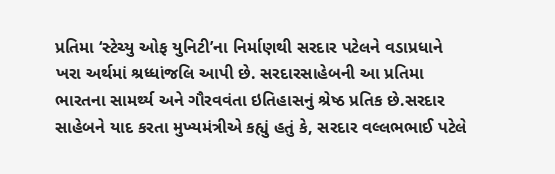પ્રતિમા ‘સ્ટેચ્યુ ઓફ યુનિટી’ના નિર્માણથી સરદાર પટેલને વડાપ્રધાને ખરા અર્થમાં શ્રધ્ધાંજલિ આપી છે. સરદારસાહેબની આ પ્રતિમા ભારતના સામર્થ્ય અને ગૌરવવંતા ઇતિહાસનું શ્રેષ્ઠ પ્રતિક છે.સરદાર સાહેબને યાદ કરતા મુખ્યમંત્રીએ કહ્યું હતું કે, સરદાર વલ્લભભાઈ પટેલે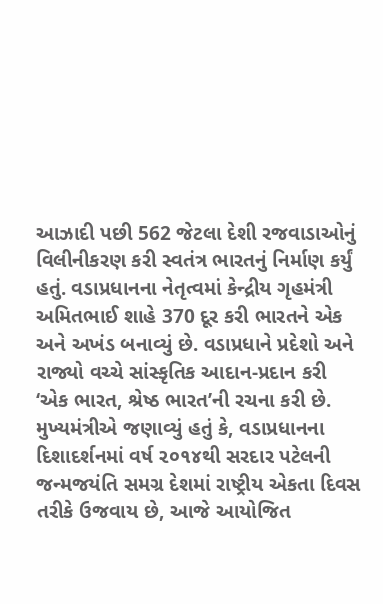આઝાદી પછી 562 જેટલા દેશી રજવાડાઓનું વિલીનીકરણ કરી સ્વતંત્ર ભારતનું નિર્માણ કર્યું હતું. વડાપ્રધાનના નેતૃત્વમાં કેન્દ્રીય ગૃહમંત્રી અમિતભાઈ શાહે 370 દૂર કરી ભારતને એક અને અખંડ બનાવ્યું છે. વડાપ્રધાને પ્રદેશો અને રાજ્યો વચ્ચે સાંસ્કૃતિક આદાન-પ્રદાન કરી ‘એક ભારત, શ્રેષ્ઠ ભારત’ની રચના કરી છે.
મુખ્યમંત્રીએ જણાવ્યું હતું કે, વડાપ્રધાનના દિશાદર્શનમાં વર્ષ ૨૦૧૪થી સરદાર પટેલની જન્મજયંતિ સમગ્ર દેશમાં રાષ્ટ્રીય એકતા દિવસ તરીકે ઉજવાય છે, આજે આયોજિત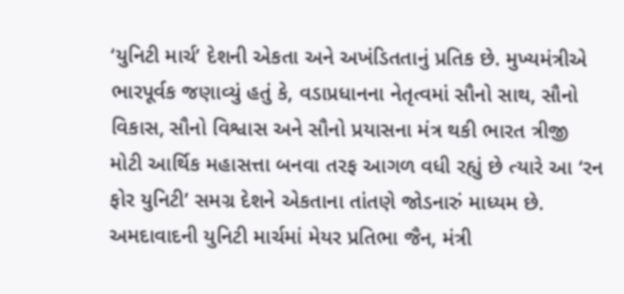‘યુનિટી માર્ચ’ દેશની એકતા અને અખંડિતતાનું પ્રતિક છે. મુખ્યમંત્રીએ ભારપૂર્વક જણાવ્યું હતું કે, વડાપ્રધાનના નેતૃત્વમાં સૌનો સાથ, સૌનો વિકાસ, સૌનો વિશ્વાસ અને સૌનો પ્રયાસના મંત્ર થકી ભારત ત્રીજી મોટી આર્થિક મહાસત્તા બનવા તરફ આગળ વધી રહ્યું છે ત્યારે આ ‘રન ફોર યુનિટી’ સમગ્ર દેશને એકતાના તાંતણે જોડનારું માધ્યમ છે.
અમદાવાદની યુનિટી માર્ચમાં મેયર પ્રતિભા જૈન, મંત્રી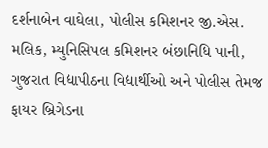દર્શનાબેન વાઘેલા, પોલીસ કમિશનર જી.એસ. મલિક, મ્યુનિસિપલ કમિશનર બંછાનિધિ પાની, ગુજરાત વિદ્યાપીઠના વિદ્યાર્થીઓ અને પોલીસ તેમજ ફાયર બ્રિગેડના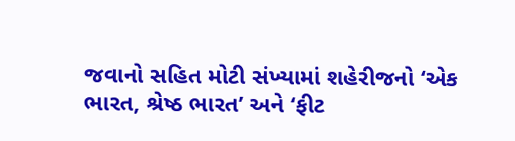જવાનો સહિત મોટી સંખ્યામાં શહેરીજનો ‘એક ભારત, શ્રેષ્ઠ ભારત’ અને ‘ફીટ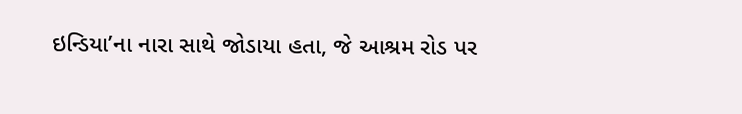ઇન્ડિયા’ના નારા સાથે જોડાયા હતા, જે આશ્રમ રોડ પર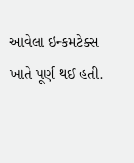આવેલા ઇન્કમટેક્સ ખાતે પૂર્ણ થઈ હતી.